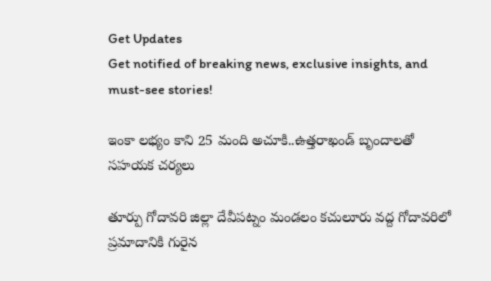Get Updates
Get notified of breaking news, exclusive insights, and must-see stories!

ఇంకా లభ్యం కాని 25 మంది అచూకి..ఉత్తరాఖండ్ బృందాలతో సహయక చర్యలు

తూర్పు గోదావరి జిల్లా దేవీపట్నం మండలం కచులూరు వద్ద గోదావరిలో ప్రమాదానికి గురైన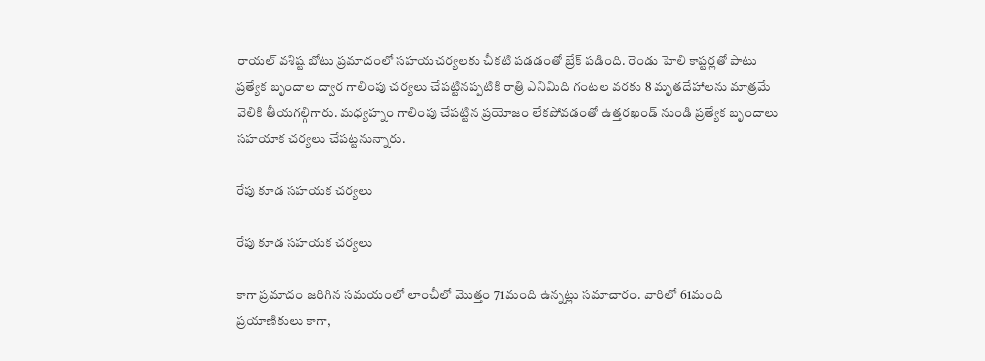రాయల్‌ వశిష్ట బోటు ప్రమాదంలో సహయచర్యలకు చీకటి పడడంతో బ్రేక్ పడింది. రెండు హెలి కాప్టర్లతో పాటు ప్రత్యేక బృందాల ద్వార గాలింపు చర్యలు చేపట్టినప్పటికి రాత్రి ఎనిమిది గంటల వరకు 8 మృతదేహాలను మాత్రమే వెలికి తీయగల్గిగారు. మధ్యహ్నం గాలింపు చేపట్టిన ప్రయోజం లేకపోవడంతో ఉత్తరఖండ్ నుండి ప్రత్యేక బృందాలు సహయాక చర్యలు చేపట్టనున్నారు.

రేపు కూడ సహయక చర్యలు

రేపు కూడ సహయక చర్యలు

కాగా ప్రమాదం జరిగిన సమయంలో లాంచీలో మొత్తం 71మంది ఉన్నట్లు సమాచారం. వారిలో 61మంది ప్రయాణికులు కాగా,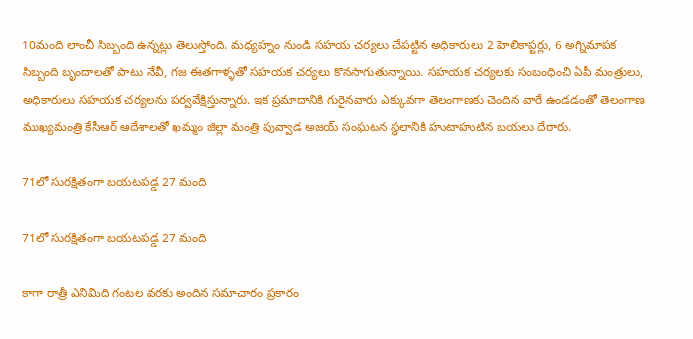10మంది లాంచీ సిబ్బంది ఉన్నట్లు తెలుస్తోంది. మధ్యహ్నం నుండి సహయ చర్యలు చేపట్టిన అధికారులు 2 హెలికాప్టర్లు, 6 అగ్నిమాపక సిబ్బంది బృందాలతో పాటు నేవీ, గజ ఈతగాళ్ళతో సహయక చర్యలు కొనసాగుతున్నాయి. సహయక చర్యలకు సంబంధించి ఏపీ మంత్రులు, అధికారులు సహయక చర్యలను పర్వవేక్షిస్తున్నారు. ఇక ప్రమాదానికి గురైనవారు ఎక్కువగా తెలంగాణకు చెందిన వారే ఉండడంతో తెలంగాణ ముఖ్యమంత్రి కేసీఆర్ ఆదేశాలతో ఖమ్మం జిల్లా మంత్రి పువ్వాడ అజయ్ సంఘటన స్థలానికి హుటాహుటిన బయలు దేరారు.

71లో సురక్షితంగా బయటపడ్డ 27 మంది

71లో సురక్షితంగా బయటపడ్డ 27 మంది

కాగా రాత్రీ ఎనిమిది గంటల వరకు అందిన సమాచారం ప్రకారం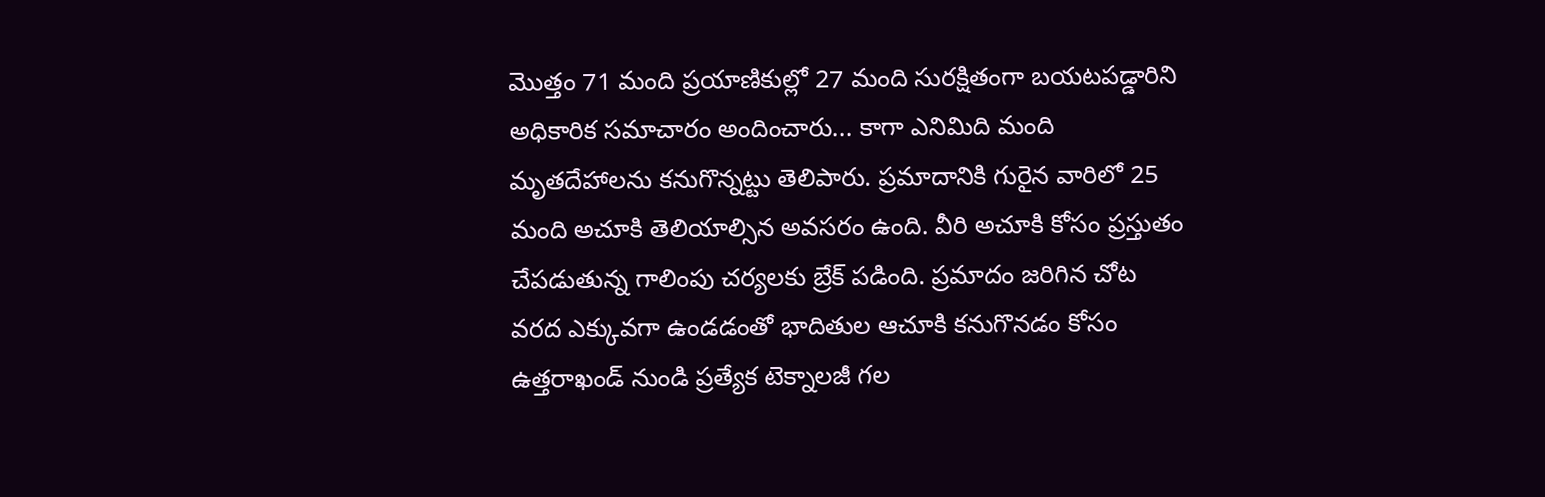మొత్తం 71 మంది ప్రయాణికుల్లో 27 మంది సురక్షితంగా బయటపడ్డారిని అధికారిక సమాచారం అందించారు... కాగా ఎనిమిది మంది మృతదేహాలను కనుగొన్నట్టు తెలిపారు. ప్రమాదానికి గురైన వారిలో 25 మంది అచూకి తెలియాల్సిన అవసరం ఉంది. వీరి అచూకి కోసం ప్రస్తుతం చేపడుతున్న గాలింపు చర్యలకు బ్రేక్ పడింది. ప్రమాదం జరిగిన చోట వరద ఎక్కువగా ఉండడంతో భాదితుల ఆచూకి కనుగొనడం కోసం ఉత్తరాఖండ్ నుండి ప్రత్యేక టెక్నాలజీ గల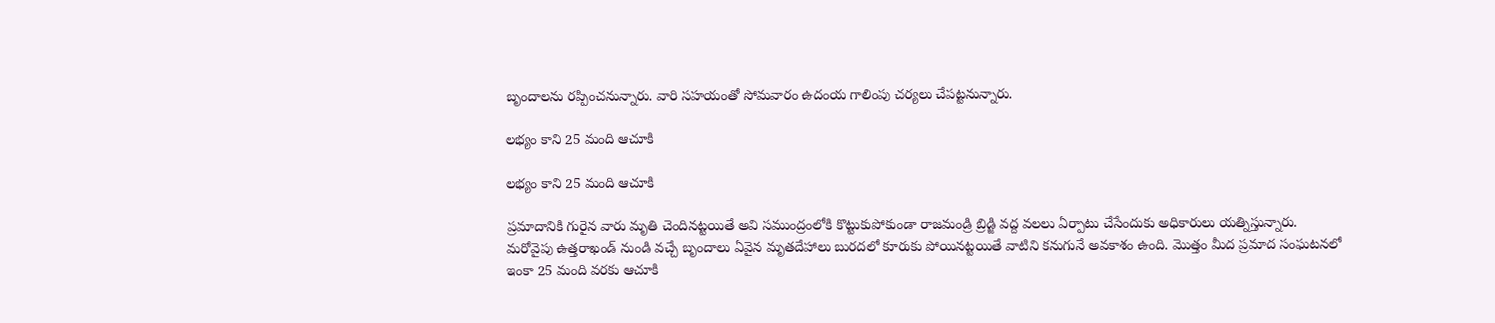బృందాలను రప్పించనున్నారు. వారి సహయంతో సోమవారం ఉదంయ గాలింపు చర్యలు చేపట్టనున్నారు.

లభ్యం కాని 25 మంది ఆచూకి

లభ్యం కాని 25 మంది ఆచూకి

ప్రమాదానికి గురైన వారు మృతి చెందినట్టయితే అవి సముంద్రంలోకి కొట్టుకుపోకుండా రాజమండ్రి బ్రిడ్జి వద్ద వలలు ఏర్పాటు చేసేందుకు అధికారులు యత్నిస్తున్నారు. మరోవైపు ఉత్తరాఖండ్ నుండి వచ్చే బృందాలు ఏవైన మృతదేహాలు బురదలో కూరుకు పోయినట్టయితే వాటిని కనుగునే అవకాశం ఉంది. మొత్తం మీద ప్రమాద సంఘటనలో ఇంకా 25 మంది వరకు ఆచూకి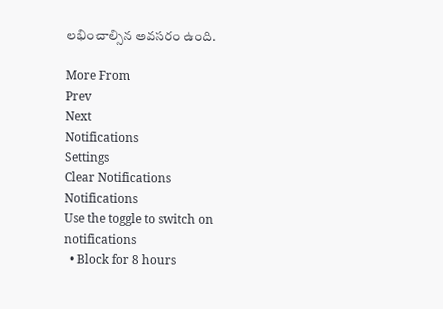లభించాల్సిన అవసరం ఉంది.

More From
Prev
Next
Notifications
Settings
Clear Notifications
Notifications
Use the toggle to switch on notifications
  • Block for 8 hours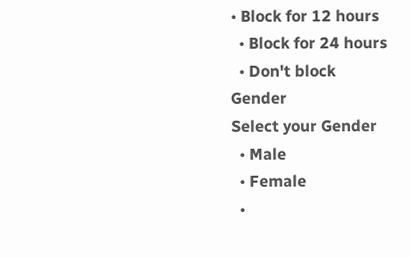• Block for 12 hours
  • Block for 24 hours
  • Don't block
Gender
Select your Gender
  • Male
  • Female
  •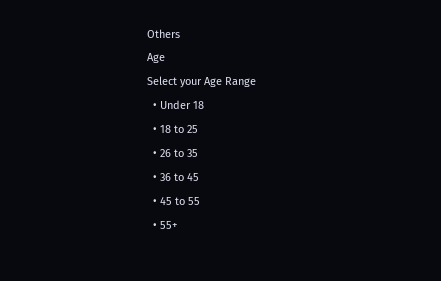Others
Age
Select your Age Range
  • Under 18
  • 18 to 25
  • 26 to 35
  • 36 to 45
  • 45 to 55
  • 55+